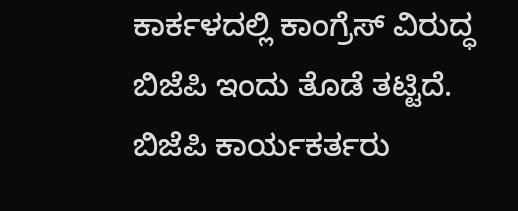ಕಾರ್ಕಳದಲ್ಲಿ ಕಾಂಗ್ರೆಸ್ ವಿರುದ್ಧ ಬಿಜೆಪಿ ಇಂದು ತೊಡೆ ತಟ್ಟಿದೆ. ಬಿಜೆಪಿ ಕಾರ್ಯಕರ್ತರು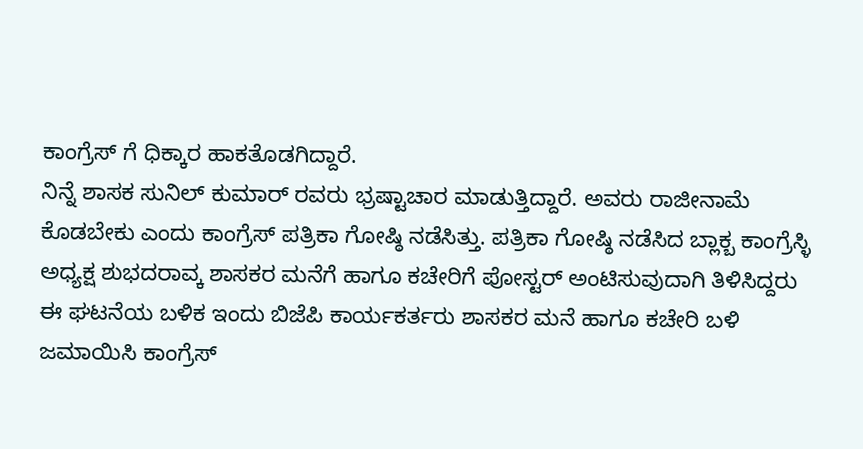ಕಾಂಗ್ರೆಸ್ ಗೆ ಧಿಕ್ಕಾರ ಹಾಕತೊಡಗಿದ್ದಾರೆ.
ನಿನ್ನೆ ಶಾಸಕ ಸುನಿಲ್ ಕುಮಾರ್ ರವರು ಭ್ರಷ್ಟಾಚಾರ ಮಾಡುತ್ತಿದ್ದಾರೆ. ಅವರು ರಾಜೀನಾಮೆ ಕೊಡಬೇಕು ಎಂದು ಕಾಂಗ್ರೆಸ್ ಪತ್ರಿಕಾ ಗೋಷ್ಠಿ ನಡೆಸಿತ್ತು. ಪತ್ರಿಕಾ ಗೋಷ್ಠಿ ನಡೆಸಿದ ಬ್ಲಾಕ್ಬ ಕಾಂಗ್ರೆಸ್ಳಿ ಅಧ್ಯಕ್ಷ ಶುಭದರಾವ್ಕ ಶಾಸಕರ ಮನೆಗೆ ಹಾಗೂ ಕಚೇರಿಗೆ ಪೋಸ್ಟರ್ ಅಂಟಿಸುವುದಾಗಿ ತಿಳಿಸಿದ್ದರು
ಈ ಘಟನೆಯ ಬಳಿಕ ಇಂದು ಬಿಜೆಪಿ ಕಾರ್ಯಕರ್ತರು ಶಾಸಕರ ಮನೆ ಹಾಗೂ ಕಚೇರಿ ಬಳಿ ಜಮಾಯಿಸಿ ಕಾಂಗ್ರೆಸ್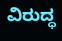ವಿರುದ್ಧ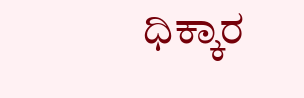ಧಿಕ್ಕಾರ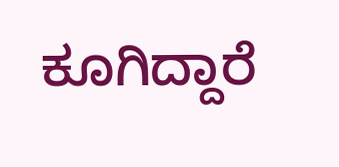ಕೂಗಿದ್ದಾರೆ